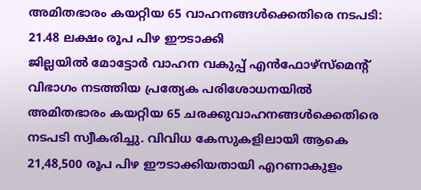അമിതഭാരം കയറ്റിയ 65 വാഹനങ്ങൾക്കെതിരെ നടപടി: 21.48 ലക്ഷം രൂപ പിഴ ഈടാക്കി
ജില്ലയിൽ മോട്ടോർ വാഹന വകുപ്പ് എൻഫോഴ്സ്മെന്റ് വിഭാഗം നടത്തിയ പ്രത്യേക പരിശോധനയിൽ അമിതഭാരം കയറ്റിയ 65 ചരക്കുവാഹനങ്ങൾക്കെതിരെ നടപടി സ്വീകരിച്ചു. വിവിധ കേസുകളിലായി ആകെ 21,48,500 രൂപ പിഴ ഈടാക്കിയതായി എറണാകുളം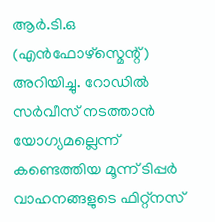ആർ.ടി.ഒ (എൻഫോഴ്സ്മെന്റ്) അറിയിച്ചു. റോഡിൽ സർവീസ് നടത്താൻ യോഗ്യമല്ലെന്ന് കണ്ടെത്തിയ മൂന്ന് ടിപ്പർ വാഹനങ്ങളുടെ ഫിറ്റ്നസ്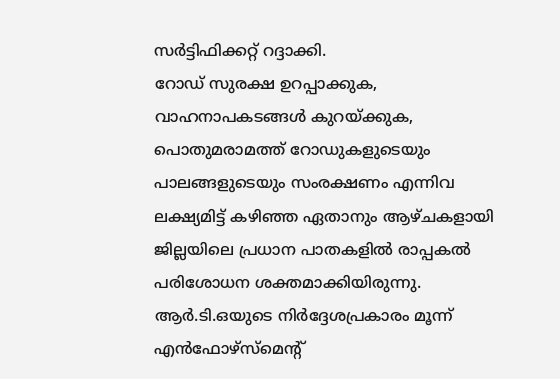സർട്ടിഫിക്കറ്റ് റദ്ദാക്കി.
റോഡ് സുരക്ഷ ഉറപ്പാക്കുക, വാഹനാപകടങ്ങൾ കുറയ്ക്കുക, പൊതുമരാമത്ത് റോഡുകളുടെയും പാലങ്ങളുടെയും സംരക്ഷണം എന്നിവ ലക്ഷ്യമിട്ട് കഴിഞ്ഞ ഏതാനും ആഴ്ചകളായി ജില്ലയിലെ പ്രധാന പാതകളിൽ രാപ്പകൽ പരിശോധന ശക്തമാക്കിയിരുന്നു. ആർ.ടി.ഒയുടെ നിർദ്ദേശപ്രകാരം മൂന്ന് എൻഫോഴ്സ്മെന്റ്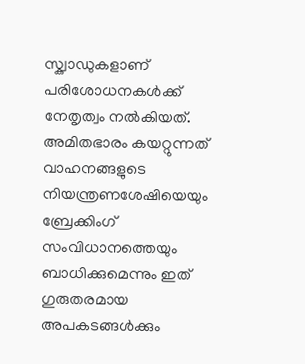സ്ക്വാഡുകളാണ് പരിശോധനകൾക്ക് നേതൃത്വം നൽകിയത്.
അമിതഭാരം കയറ്റുന്നത് വാഹനങ്ങളുടെ നിയന്ത്രണശേഷിയെയും ബ്രേക്കിംഗ് സംവിധാനത്തെയും ബാധിക്കുമെന്നും ഇത് ഗുരുതരമായ അപകടങ്ങൾക്കും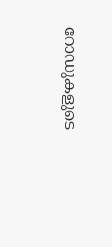റോഡുകളുടെ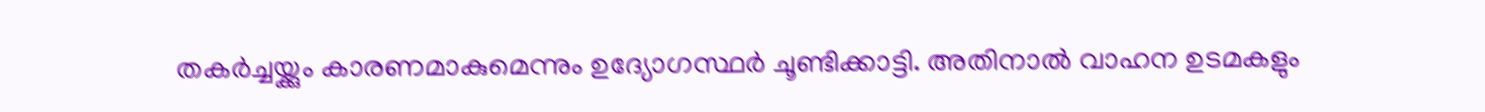തകർച്ചയ്ക്കും കാരണമാകുമെന്നും ഉദ്യോഗസ്ഥർ ചൂണ്ടിക്കാട്ടി. അതിനാൽ വാഹന ഉടമകളും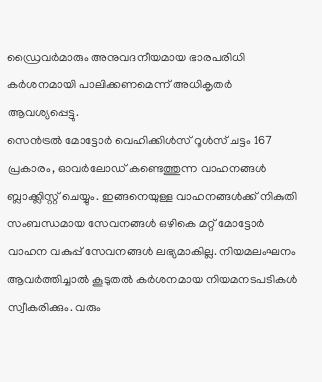ഡ്രൈവർമാരും അനുവദനീയമായ ഭാരപരിധി കർശനമായി പാലിക്കണമെന്ന് അധികൃതർ ആവശ്യപ്പെട്ടു.
സെൻട്രൽ മോട്ടോർ വെഹിക്കിൾസ് റൂൾസ് ചട്ടം 167 പ്രകാരം, ഓവർലോഡ് കണ്ടെത്തുന്ന വാഹനങ്ങൾ ബ്ലാക്ക്ലിസ്റ്റ് ചെയ്യും. ഇങ്ങനെയുള്ള വാഹനങ്ങൾക്ക് നികുതി സംബന്ധമായ സേവനങ്ങൾ ഒഴികെ മറ്റ് മോട്ടോർ വാഹന വകുപ്പ് സേവനങ്ങൾ ലഭ്യമാകില്ല. നിയമലംഘനം ആവർത്തിച്ചാൽ കൂടുതൽ കർശനമായ നിയമനടപടികൾ സ്വീകരിക്കും. വരും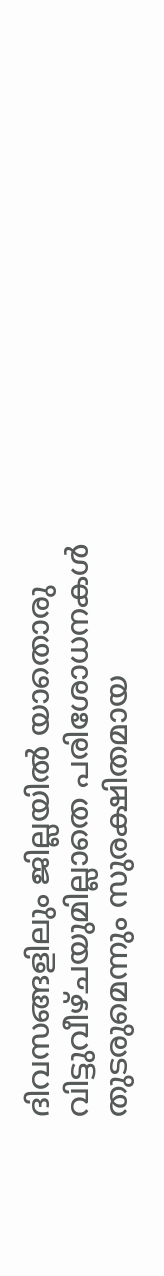ദിവസങ്ങളിലും ജില്ലയിൽ യാതൊരു വിട്ടുവീഴ്ചയുമില്ലാതെ പരിശോധനകൾ തുടരുമെന്നും സുരക്ഷിതമായ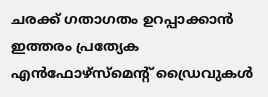ചരക്ക് ഗതാഗതം ഉറപ്പാക്കാൻ ഇത്തരം പ്രത്യേക എൻഫോഴ്സ്മെന്റ് ഡ്രൈവുകൾ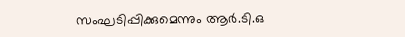സംഘടിപ്പിക്കുമെന്നും ആർ.ടി.ഒ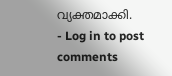വ്യക്തമാക്കി.
- Log in to post comments